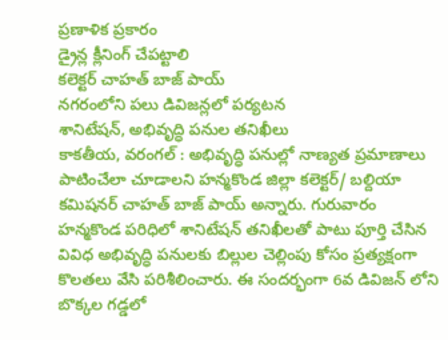ప్రణాళిక ప్రకారం
డ్రైన్ల క్లీనింగ్ చేపట్టాలి
కలెక్టర్ చాహత్ బాజ్ పాయ్
నగరంలోని పలు డివిజన్లలో పర్యటన
శానిటేషన్, అభివృద్ధి పనుల తనిఖీలు
కాకతీయ, వరంగల్ : అభివృద్ధి పనుల్లో నాణ్యత ప్రమాణాలు పాటించేలా చూడాలని హన్మకొండ జిల్లా కలెక్టర్/ బల్దియా కమిషనర్ చాహత్ బాజ్ పాయ్ అన్నారు. గురువారం హన్మకొండ పరిధిలో శానిటేషన్ తనిఖీలతో పాటు పూర్తి చేసిన వివిధ అభివృద్ధి పనులకు బిల్లుల చెల్లింపు కోసం ప్రత్యక్షంగా కొలతలు వేసి పరిశీలించారు. ఈ సందర్భంగా 6వ డివిజన్ లోని బొక్కల గడ్డలో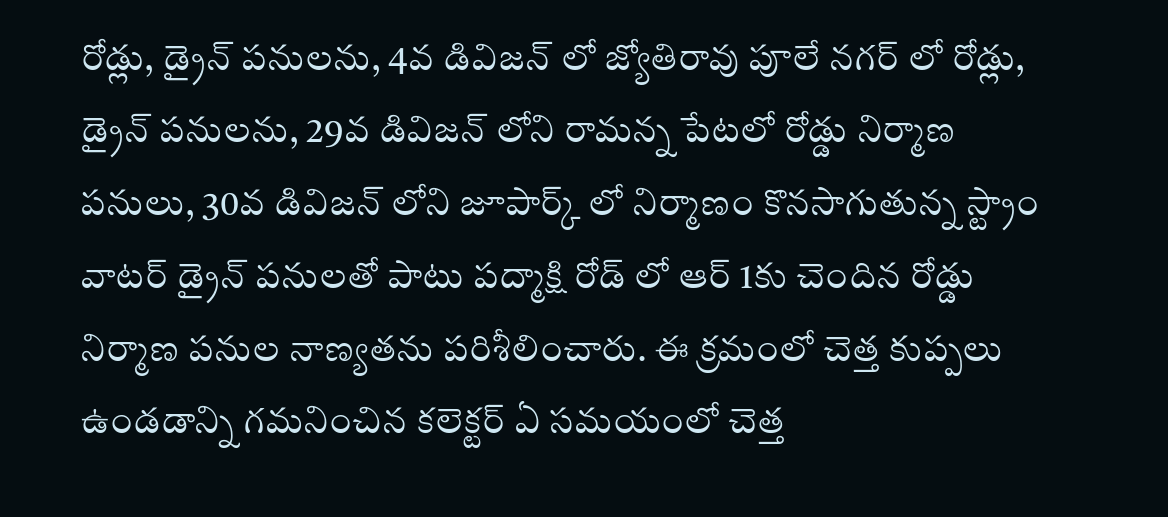రోడ్లు, డ్రైన్ పనులను, 4వ డివిజన్ లో జ్యోతిరావు పూలే నగర్ లో రోడ్లు, డ్రైన్ పనులను, 29వ డివిజన్ లోని రామన్న పేటలో రోడ్డు నిర్మాణ పనులు, 30వ డివిజన్ లోని జూపార్క్ లో నిర్మాణం కొనసాగుతున్న స్ట్రాం వాటర్ డ్రైన్ పనులతో పాటు పద్మాక్షి రోడ్ లో ఆర్ 1కు చెందిన రోడ్డు నిర్మాణ పనుల నాణ్యతను పరిశీలించారు. ఈ క్రమంలో చెత్త కుప్పలు ఉండడాన్ని గమనించిన కలెక్టర్ ఏ సమయంలో చెత్త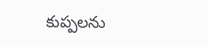కుప్పలను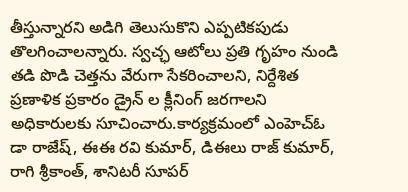తీస్తున్నారని అడిగి తెలుసుకొని ఎప్పటికపుడు తొలగించాలన్నారు. స్వచ్ఛ ఆటోలు ప్రతి గృహం నుండి తడి పొడి చెత్తను వేరుగా సేకరించాలని, నిర్దేశిత ప్రణాళిక ప్రకారం డ్రైన్ ల క్లీనింగ్ జరగాలని అధికారులకు సూచించారు.కార్యక్రమంలో ఎంహెచ్ఓ డా రాజేష్, ఈఈ రవి కుమార్, డిఈలు రాజ్ కుమార్, రాగి శ్రీకాంత్, శానిటరీ సూపర్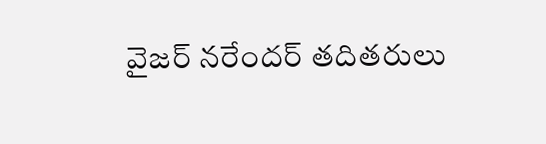వైజర్ నరేందర్ తదితరులు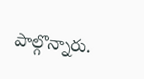పాల్గొన్నారు.